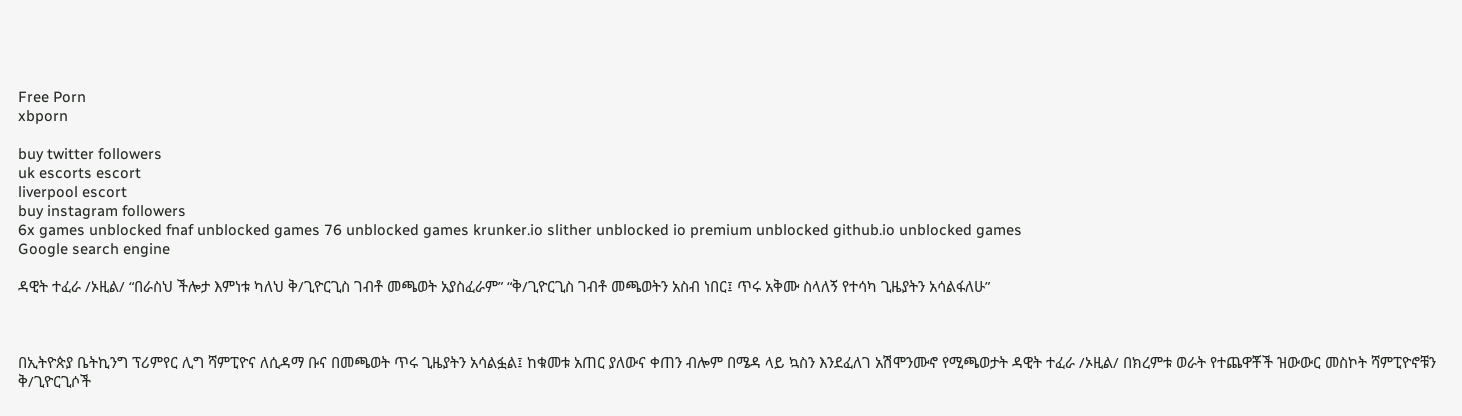Free Porn
xbporn

buy twitter followers
uk escorts escort
liverpool escort
buy instagram followers
6x games unblocked fnaf unblocked games 76 unblocked games krunker.io slither unblocked io premium unblocked github.io unblocked games
Google search engine

ዳዊት ተፈራ /ኦዚል/ “በራስህ ችሎታ እምነቱ ካለህ ቅ/ጊዮርጊስ ገብቶ መጫወት አያስፈራም” “ቅ/ጊዮርጊስ ገብቶ መጫወትን አስብ ነበር፤ ጥሩ አቅሙ ስላለኝ የተሳካ ጊዜያትን አሳልፋለሁ”



በኢትዮጵያ ቤትኪንግ ፕሪምየር ሊግ ሻምፒዮና ለሲዳማ ቡና በመጫወት ጥሩ ጊዜያትን አሳልፏል፤ ከቁመቱ አጠር ያለውና ቀጠን ብሎም በሜዳ ላይ ኳስን እንደፈለገ አሽሞንሙኖ የሚጫወታት ዳዊት ተፈራ /ኦዚል/ በክረምቱ ወራት የተጨዋቾች ዝውውር መስኮት ሻምፒዮኖቹን ቅ/ጊዮርጊሶች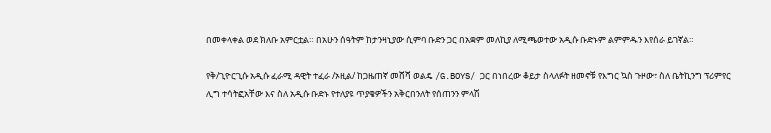በመቀላቀል ወደ ክለቡ አምርቷል። በአሁን ሰዓትም ከታንዛኒያው ሲምባ ቡድን ጋር በአቋም መለኪያ ለሚጫወተው አዲሱ ቡድኑም ልምምዱን እየሰራ ይገኛል።

የቅ/ጊዮርጊሱ አዲሱ ፈራሚ ዳዊት ተፈራ /ኦዚል/ ከጋዜጠኛ መሸሻ ወልዴ /G.BOYS/ ጋር በነበረው ቆይታ ስላለፉት ዘመኖቹ የእግር ኳስ ጉዞው፣ ስለ ቤትኪንግ ፕሪምየር ሊግ ተሳትፎአቸው እና ስለ አዲሱ ቡድኑ የተለያዩ ጥያቄዎችን አቅርበንለት የሰጠንን ምላሽ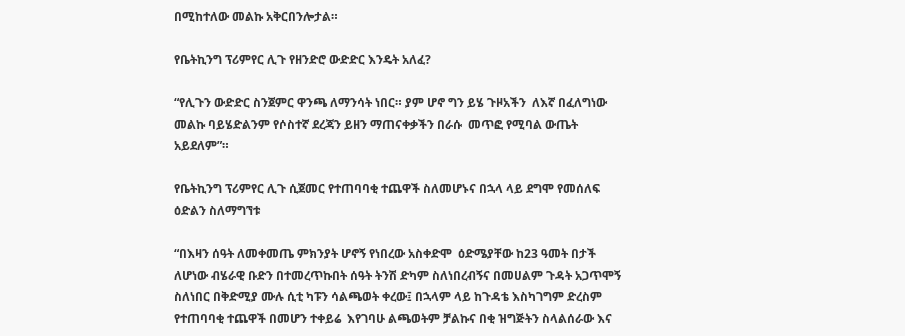በሚከተለው መልኩ አቅርበንሎታል።

የቤትኪንግ ፕሪምየር ሊጉ የዘንድሮ ውድድር እንዴት አለፈ?

“የሊጉን ውድድር ስንጀምር ዋንጫ ለማንሳት ነበር። ያም ሆኖ ግን ይሄ ጉዞአችን  ለእኛ በፈለግነው መልኩ ባይሄድልንም የሶስተኛ ደረጃን ይዘን ማጠናቀቃችን በራሱ  መጥፎ የሚባል ውጤት አይደለም”።

የቤትኪንግ ፕሪምየር ሊጉ ሲጀመር የተጠባባቂ ተጨዋች ስለመሆኑና በኋላ ላይ ደግሞ የመሰለፍ ዕድልን ስለማግኘቱ

“በእዛን ሰዓት ለመቀመጤ ምክንያት ሆኖኝ የነበረው አስቀድሞ  ዕድሜያቸው ከ23 ዓመት በታች ለሆነው ብሄራዊ ቡድን በተመረጥኩበት ሰዓት ትንሽ ድካም ስለነበረብኝና በመሀልም ጉዳት አጋጥሞኝ ስለነበር በቅድሚያ ሙሉ ሲቲ ካፑን ሳልጫወት ቀረው፤ በኋላም ላይ ከጉዳቴ እስካገግም ድረስም የተጠባባቂ ተጨዋች በመሆን ተቀይሬ  እየገባሁ ልጫወትም ቻልኩና በቂ ዝግጅትን ስላልሰራው እና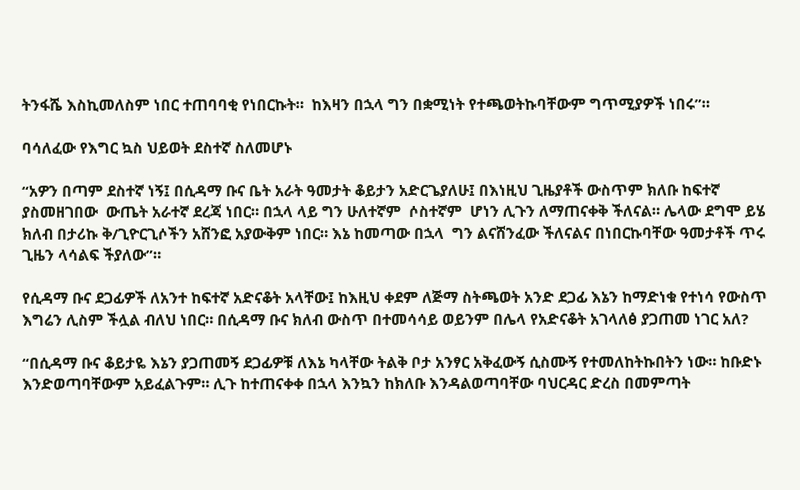ትንፋሼ እስኪመለስም ነበር ተጠባባቂ የነበርኩት።  ከእዛን በኋላ ግን በቋሚነት የተጫወትኩባቸውም ግጥሚያዎች ነበሩ”።

ባሳለፈው የእግር ኳስ ህይወት ደስተኛ ስለመሆኑ

“አዎን በጣም ደስተኛ ነኝ፤ በሲዳማ ቡና ቤት አራት ዓመታት ቆይታን አድርጌያለሁ፤ በእነዚህ ጊዜያቶች ውስጥም ክለቡ ከፍተኛ ያስመዘገበው  ውጤት አራተኛ ደረጃ ነበር። በኋላ ላይ ግን ሁለተኛም  ሶስተኛም  ሆነን ሊጉን ለማጠናቀቅ ችለናል። ሌላው ደግሞ ይሄ ክለብ በታሪኩ ቅ/ጊዮርጊሶችን አሸንፎ አያውቅም ነበር። እኔ ከመጣው በኋላ  ግን ልናሸንፈው ችለናልና በነበርኩባቸው ዓመታቶች ጥሩ ጊዜን ላሳልፍ ችያለው”።

የሲዳማ ቡና ደጋፊዎች ለአንተ ከፍተኛ አድናቆት አላቸው፤ ከእዚህ ቀደም ለጅማ ስትጫወት አንድ ደጋፊ እኔን ከማድነቁ የተነሳ የውስጥ እግሬን ሊስም ችሏል ብለህ ነበር። በሲዳማ ቡና ክለብ ውስጥ በተመሳሳይ ወይንም በሌላ የአድናቆት አገላለፅ ያጋጠመ ነገር አለ?

“በሲዳማ ቡና ቆይታዬ እኔን ያጋጠመኝ ደጋፊዎቹ ለእኔ ካላቸው ትልቅ ቦታ አንፃር አቅፈውኝ ሲስሙኝ የተመለከትኩበትን ነው። ከቡድኑ እንድወጣባቸውም አይፈልጉም። ሊጉ ከተጠናቀቀ በኋላ እንኳን ከክለቡ እንዳልወጣባቸው ባህርዳር ድረስ በመምጣት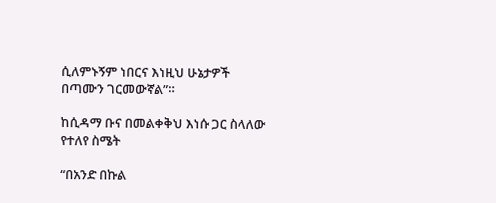ሲለምኑኝም ነበርና እነዚህ ሁኔታዎች በጣሙን ገርመውኛል”።

ከሲዳማ ቡና በመልቀቅህ እነሱ ጋር ስላለው የተለየ ስሜት

“በአንድ በኩል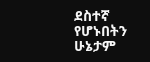ደስተኛ የሆኑበትን ሁኔታም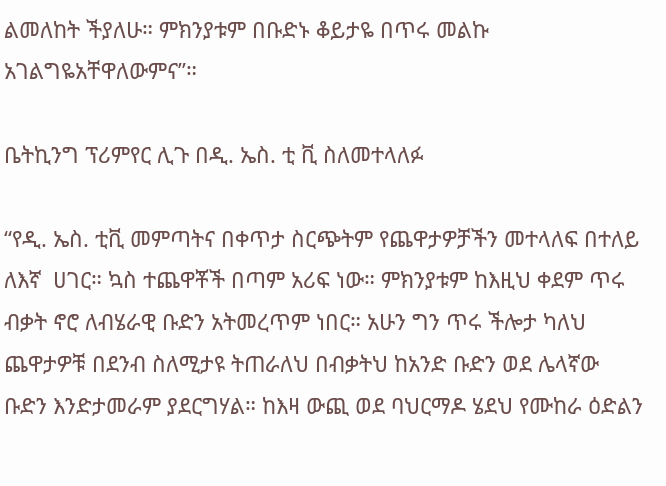ልመለከት ችያለሁ። ምክንያቱም በቡድኑ ቆይታዬ በጥሩ መልኩ አገልግዬአቸዋለውምና”።

ቤትኪንግ ፕሪምየር ሊጉ በዲ. ኤስ. ቲ ቪ ስለመተላለፉ

“የዲ. ኤስ. ቲቪ መምጣትና በቀጥታ ስርጭትም የጨዋታዎቻችን መተላለፍ በተለይ ለእኛ  ሀገር። ኳስ ተጨዋቾች በጣም አሪፍ ነው። ምክንያቱም ከእዚህ ቀደም ጥሩ ብቃት ኖሮ ለብሄራዊ ቡድን አትመረጥም ነበር። አሁን ግን ጥሩ ችሎታ ካለህ ጨዋታዎቹ በደንብ ስለሚታዩ ትጠራለህ በብቃትህ ከአንድ ቡድን ወደ ሌላኛው ቡድን እንድታመራም ያደርግሃል። ከእዛ ውጪ ወደ ባህርማዶ ሄደህ የሙከራ ዕድልን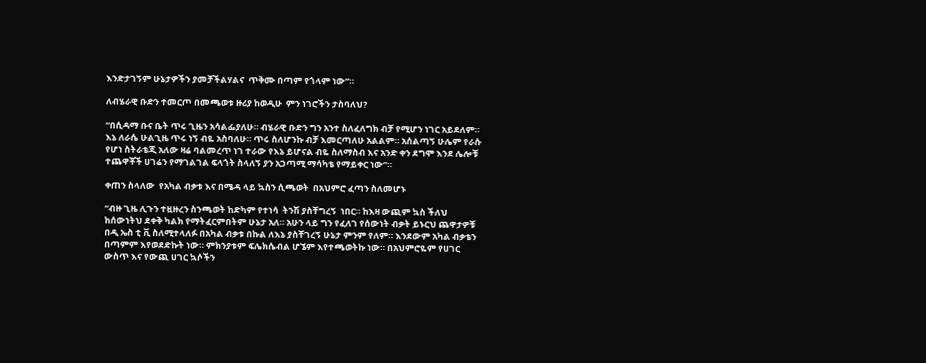እንድታገኝም ሁኔታዎችን ያመቻችልሃልና  ጥቅሙ በጣም የጎላም ነው”።

ለብሄራዊ ቡድን ተመርጦ በመጫወቱ ዙሪያ ከወዲሁ  ምን ነገሮችን ታስባለህ?

“በሲዳማ ቡና ቤት ጥሩ ጊዜን አሳልፌያለሁ። ብሄራዊ ቡድን ግን አንተ ስለፈለግክ ብቻ የሚሆን ነገር አይደለም። እኔ ለራሴ ሁልጊዜ ጥሩ ነኝ ብዬ አስባለሁ። ጥሩ ስለሆንኩ ብቻ እመርጣለሁ አልልም። አሰልጣኝ ሁሌም የራሱ የሆነ ስትራቴጂ አለው ዛሬ ባልመረጥ ነገ ተራው የእኔ ይሆናል ብዬ ስለማስብ እና አንድ ቀን ደግሞ እንደ ሌሎቹ ተጨዋቾች ሀገሬን የማገልገል ፍላጎት ስላለኝ ያን አጋጣሚ ማሳካቴ የማይቀር ነው”።

ቀጠን ስላለው  የአካል ብቃቱ እና በሜዳ ላይ ኳስን ሲጫወት  በአህምሮ ፈጣን ስለመሆኑ

“ብዙ ጊዜ ሊጉን ተዟዙረን ስንጫወት ከድካም የተነሳ  ትንሽ ያስቸግረኝ  ነበር። ከእዛ ውጪም ኳስ ችለህ ከሰውነትህ ደቀቅ ካልክ የማትፈርምበትም ሁኔታ አለ። አሁን ላይ ግን የፈለገ የሰውነት ብቃት ይኑርህ ጨዋታዎቹ በዲ ኤስ ቲ ቪ ስለሚተላለፉ በአካል ብቃቱ በኩል ለእኔ ያስቸገረኝ ሁኔታ ምንም የለም። እንደውም አካል ብቃቴን በጣምም እየወደድኩት ነው። ምክንያቱም ፍሌክሴብል ሆኜም እየተጫወትኩ ነው። በአህምሮዬም የሀገር ውስጥ እና የውጪ ሀገር ኳሶችን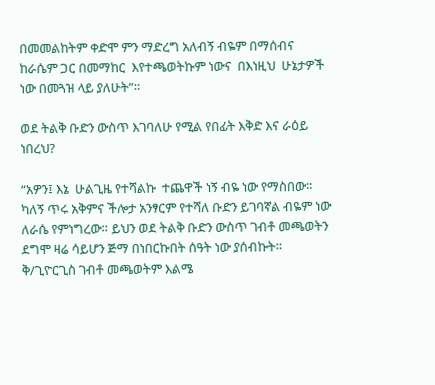በመመልከትም ቀድሞ ምን ማድረግ አለብኝ ብዬም በማሰብና ከራሴም ጋር በመማከር  እየተጫወትኩም ነውና  በእነዚህ  ሁኔታዎች ነው በመጓዝ ላይ ያለሁት”።

ወደ ትልቅ ቡድን ውስጥ እገባለሁ የሚል የበፊት እቅድ እና ራዕይ ነበረህ?

“አዎን፤ እኔ  ሁልጊዜ የተሻልኩ  ተጨዋች ነኝ ብዬ ነው የማስበው። ካለኝ ጥሩ አቅምና ችሎታ አንፃርም የተሻለ ቡድን ይገባኛል ብዬም ነው ለራሴ የምነግረው። ይህን ወደ ትልቅ ቡድን ውስጥ ገብቶ መጫወትን ደግሞ ዛሬ ሳይሆን ጅማ በነበርኩበት ሰዓት ነው ያሰብኩት። ቅ/ጊዮርጊስ ገብቶ መጫወትም እልሜ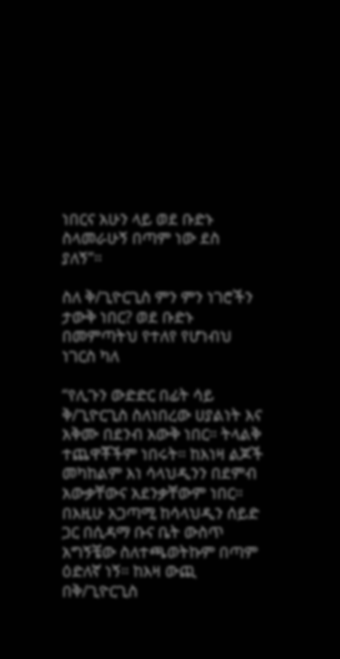ነበርና አሁን ላይ ወደ ቡድኑ ስላመራሁኝ በጣም ነው ደስ ያለኝ”።

ስለ ቅ/ጊዮርጊስ ምን ምን ነገሮችን ታውቅ ነበር? ወደ ቡድኑ በመምጣትህ የተለየ የሆነብህ ነገርስ ካለ

“የሊጉን ውድድር በፊት ሳይ ቅ/ጊዮርጊስ ስለነበረው ሀያልነት እና አቅሙ በደንብ አውቅ ነበር። ትላልቅ ተጨዋቾችም ነበሩት። ከእነዛ ልጆች መካከልም እነ ሳላህዲንን በደምብ አውቃቸውና አደንቃቸውም ነበር። በእዚሁ አጋጣሚ ከሳላህዲን ሰይድ ጋር በሲዳማ ቡና ቤት ውስጥ አግኝቼው ስለተጫወትኩም በጣም ዕድለኛ ነኝ። ከእዛ ውጪ በቅ/ጊዮርጊስ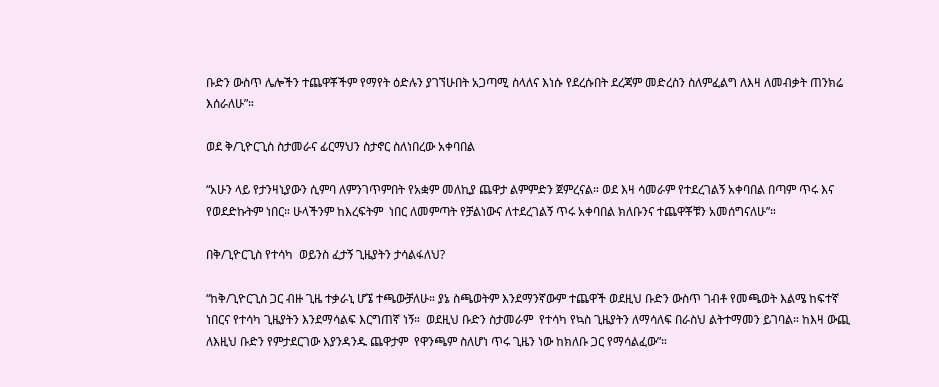ቡድን ውስጥ ሌሎችን ተጨዋቾችም የማየት ዕድሉን ያገኘሁበት አጋጣሚ ስላለና እነሱ የደረሱበት ደረጃም መድረስን ስለምፈልግ ለእዛ ለመብቃት ጠንክሬ እሰራለሁ”።

ወደ ቅ/ጊዮርጊስ ስታመራና ፊርማህን ስታኖር ስለነበረው አቀባበል

“አሁን ላይ የታንዛኒያውን ሲምባ ለምንገጥምበት የአቋም መለኪያ ጨዋታ ልምምድን ጀምረናል። ወደ እዛ ሳመራም የተደረገልኝ አቀባበል በጣም ጥሩ እና የወደድኩትም ነበር። ሁላችንም ከእረፍትም  ነበር ለመምጣት የቻልነውና ለተደረገልኝ ጥሩ አቀባበል ክለቡንና ተጨዋቾቹን አመሰግናለሁ”።

በቅ/ጊዮርጊስ የተሳካ  ወይንስ ፈታኝ ጊዜያትን ታሳልፋለህ?

“ከቅ/ጊዮርጊስ ጋር ብዙ ጊዜ ተቃራኒ ሆኜ ተጫውቻለሁ። ያኔ ስጫወትም እንደማንኛውም ተጨዋች ወደዚህ ቡድን ውስጥ ገብቶ የመጫወት እልሜ ከፍተኛ   ነበርና የተሳካ ጊዜያትን እንደማሳልፍ እርግጠኛ ነኝ።  ወደዚህ ቡድን ስታመራም  የተሳካ የኳስ ጊዜያትን ለማሳለፍ በራስህ ልትተማመን ይገባል። ከእዛ ውጪ  ለእዚህ ቡድን የምታደርገው እያንዳንዱ ጨዋታም  የዋንጫም ስለሆነ ጥሩ ጊዜን ነው ከክለቡ ጋር የማሳልፈው”።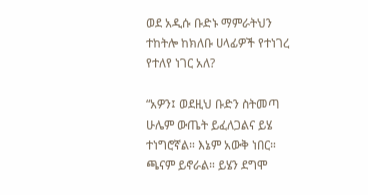ወደ አዲሱ ቡድኑ ማምራትህን ተከትሎ ከክለቡ ሀላፊዎች የተነገረ የተለየ ነገር አለ?

“አዎን፤ ወደዚህ ቡድን ስትመጣ ሁሌም ውጤት ይፈለጋልና ይሄ ተነግሮኛል። እኔም አውቅ ነበር። ጫናም ይኖራል። ይሄን ደግሞ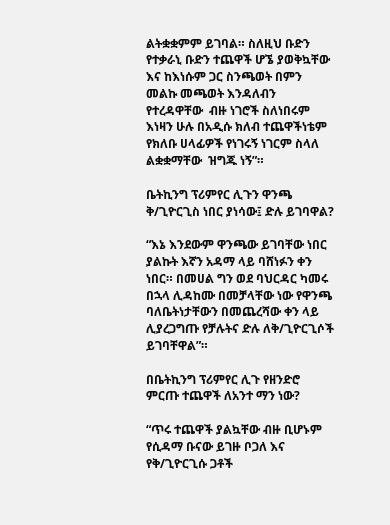ልትቋቋምም ይገባል። ስለዚህ ቡድን የተቃራኒ ቡድን ተጨዋች ሆኜ ያወቅኳቸው እና ከእነሱም ጋር ስንጫወት በምን መልኩ መጫወት እንዳለብን የተረዳዋቸው  ብዙ ነገሮች ስለነበሩም እነዛን ሁሉ በአዲሱ ክለብ ተጨዋችነቴም የክለቡ ሀላፊዎች የነገሩኝ ነገርም ስላለ ልቋቋማቸው  ዝግጁ ነኝ”።

ቤትኪንግ ፕሪምየር ሊጉን ዋንጫ ቅ/ጊዮርጊስ ነበር ያነሳው፤ ድሉ ይገባዋል?

“እኔ እንደውም ዋንጫው ይገባቸው ነበር ያልኩት እኛን አዳማ ላይ ባሸነፉን ቀን ነበር። በመሀል ግን ወደ ባህርዳር ካመሩ በኋላ ሊዳከሙ በመቻላቸው ነው የዋንጫ ባለቤትነታቸውን በመጨረሻው ቀን ላይ ሊያረጋግጡ የቻሉትና ድሉ ለቅ/ጊዮርጊሶች ይገባቸዋል”።

በቤትኪንግ ፕሪምየር ሊጉ የዘንድሮ ምርጡ ተጨዋች ለአንተ ማን ነው?

“ጥሩ ተጨዋች ያልኳቸው ብዙ ቢሆኑም የሲዳማ ቡናው ይገዙ ቦጋለ እና የቅ/ጊዮርጊሱ ጋቶች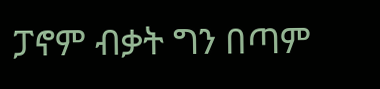ፓኖም ብቃት ግን በጣም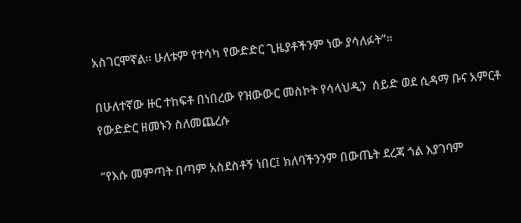አስገርሞኛል። ሁለቱም የተሳካ የውድድር ጊዜያቶችንም ነው ያሳለፉት”።

በሁለተኛው ዙር ተከፍቶ በነበረው የዝውውር መስኮት የሳላህዲን  ሰይድ ወደ ሲዳማ ቡና አምርቶ የውድድር ዘመኑን ስለመጨረሱ

“የእሱ መምጣት በጣም አስደስቶኝ ነበር፤ ክለባችንንም በውጤት ደረጃ ጎል እያገባም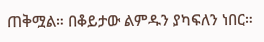ጠቅሟል። በቆይታው ልምዱን ያካፍለን ነበር።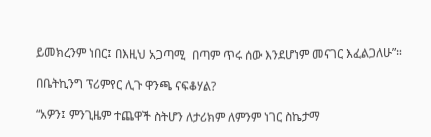ይመክረንም ነበር፤ በእዚህ አጋጣሚ  በጣም ጥሩ ሰው እንደሆነም መናገር እፈልጋለሁ”።

በቤትኪንግ ፕሪምየር ሊጉ ዋንጫ ናፍቆሃል?

“አዎን፤ ምንጊዜም ተጨዋች ስትሆን ለታሪክም ለምንም ነገር ስኬታማ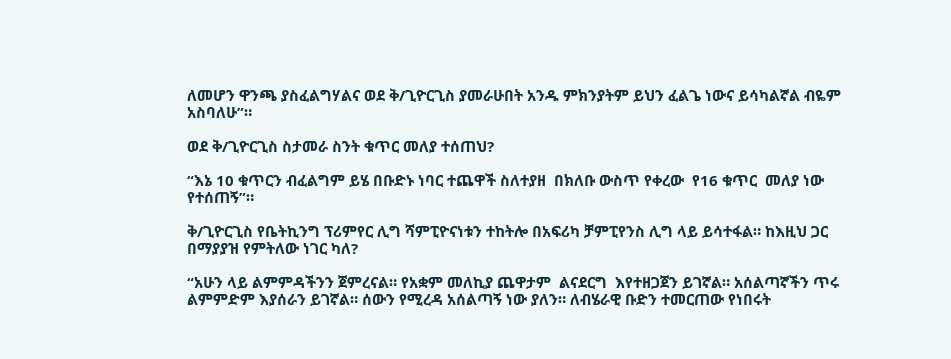ለመሆን ዋንጫ ያስፈልግሃልና ወደ ቅ/ጊዮርጊስ ያመራሁበት አንዱ ምክንያትም ይህን ፈልጌ ነውና ይሳካልኛል ብዬም አስባለሁ”።

ወደ ቅ/ጊዮርጊስ ስታመራ ስንት ቁጥር መለያ ተሰጠህ?

“እኔ 10 ቁጥርን ብፈልግም ይሄ በቡድኑ ነባር ተጨዋች ስለተያዘ  በክለቡ ውስጥ የቀረው  የ16 ቁጥር  መለያ ነው የተሰጠኝ”።

ቅ/ጊዮርጊስ የቤትኪንግ ፕሪምየር ሊግ ሻምፒዮናነቱን ተከትሎ በአፍሪካ ቻምፒየንስ ሊግ ላይ ይሳተፋል። ከእዚህ ጋር በማያያዝ የምትለው ነገር ካለ?

“አሁን ላይ ልምምዳችንን ጀምረናል። የአቋም መለኪያ ጨዋታም  ልናደርግ  እየተዘጋጀን ይገኛል። አሰልጣኛችን ጥሩ ልምምድም እያሰራን ይገኛል። ሰውን የሚረዳ አሰልጣኝ ነው ያለን። ለብሄራዊ ቡድን ተመርጠው የነበሩት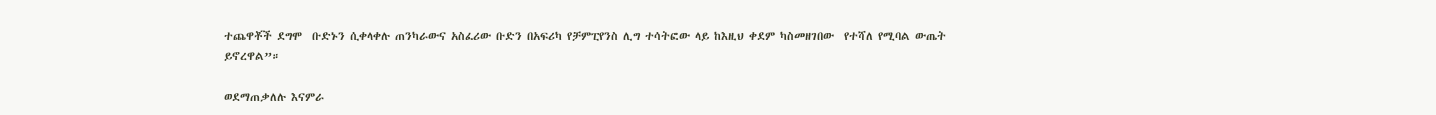ተጨዋቾች ደግሞ  ቡድኑን ሲቀላቀሉ ጠንካራውና አስፈሪው ቡድን በአፍሪካ የቻምፒየንስ ሊግ ተሳትፎው ላይ ከእዚህ ቀደም ካስመዘገበው  የተሻለ የሚባል ውጤት ይኖረዋል”።

ወደማጠቃለሉ እናምራ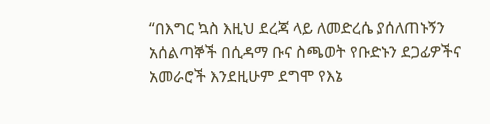“በእግር ኳስ እዚህ ደረጃ ላይ ለመድረሴ ያሰለጠኑኝን አሰልጣኞች በሲዳማ ቡና ስጫወት የቡድኑን ደጋፊዎችና አመራሮች እንደዚሁም ደግሞ የእኔ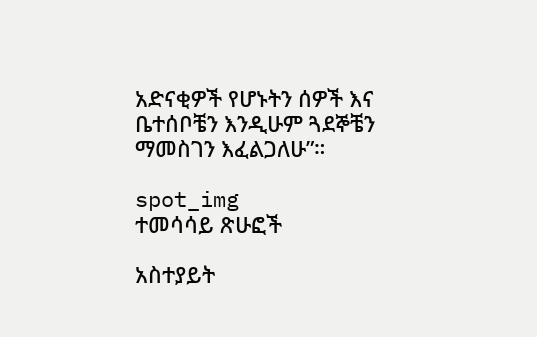አድናቂዎች የሆኑትን ሰዎች እና ቤተሰቦቼን እንዲሁም ጓደኞቼን ማመስገን እፈልጋለሁ”።

spot_img
ተመሳሳይ ጽሁፎች

አስተያይት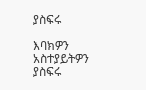ያስፍሩ

እባክዎን አስተያይትዎን ያስፍሩ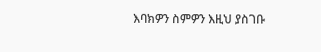እባክዎን ስምዎን እዚህ ያስገቡ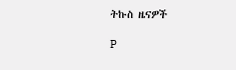ትኩስ ዜናዎች

P